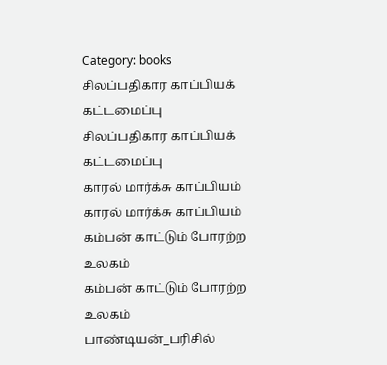Category: books
சிலப்பதிகார காப்பியக் கட்டமைப்பு
சிலப்பதிகார காப்பியக் கட்டமைப்பு
காரல் மார்க்சு காப்பியம்
காரல் மார்க்சு காப்பியம்
கம்பன் காட்டும் போரற்ற உலகம்
கம்பன் காட்டும் போரற்ற உலகம்
பாண்டியன்_பரிசில்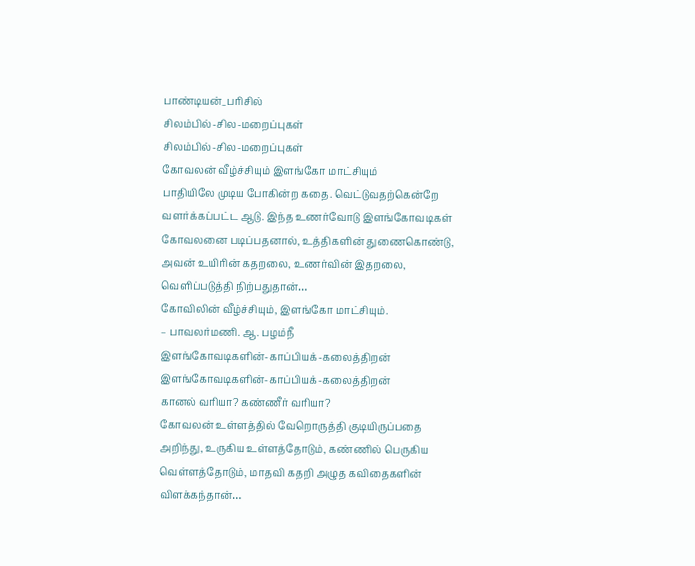பாண்டியன்_பரிசில்
சிலம்பில்-சில-மறைப்புகள்
சிலம்பில்-சில-மறைப்புகள்
கோவலன் வீழ்ச்சியும் இளங்கோ மாட்சியும்
பாதியிலே முடிய போகின்ற கதை. வெட்டுவதற்கென்றே வளர்க்கப்பட்ட ஆடு. இந்த உணர்வோடு இளங்கோவடிகள் கோவலனை படிப்பதனால், உத்திகளின் துணைகொண்டு, அவன் உயிரின் கதறலை, உணர்வின் இதறலை, வெளிப்படுத்தி நிற்பதுதான்…
கோவிலின் வீழ்ச்சியும், இளங்கோ மாட்சியும்.
– பாவலர்மணி. ஆ. பழம்நீ
இளங்கோவடிகளின்-காப்பியக்-கலைத்திறன்
இளங்கோவடிகளின்-காப்பியக்-கலைத்திறன்
கானல் வரியா? கண்ணீர் வரியா?
கோவலன் உள்ளத்தில் வேறொருத்தி குடியிருப்பதை அறிந்து, உருகிய உள்ளத்தோடும், கண்ணில் பெருகிய வெள்ளத்தோடும், மாதவி கதறி அழுத கவிதைகளின் விளக்கந்தான்…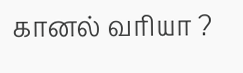கானல் வரியா ?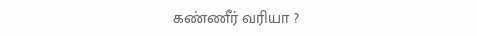கண்ணீர் வரியா ?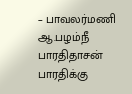– பாவலர்மணி ஆ.பழம்நீ
பாரதிதாசன் பாரதிக்கு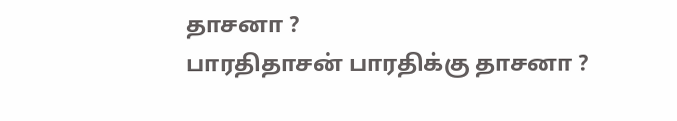தாசனா ?
பாரதிதாசன் பாரதிக்கு தாசனா ?